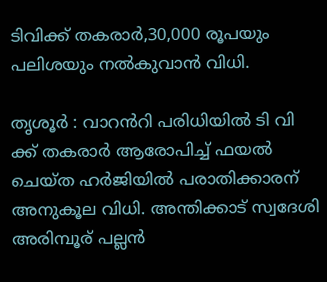ടിവിക്ക് തകരാർ,30,000 രൂപയും പലിശയും നൽകുവാൻ വിധി.

തൃശൂർ : വാറൻറി പരിധിയിൽ ടി വി ക്ക് തകരാർ ആരോപിച്ച് ഫയൽ ചെയ്ത ഹർജിയിൽ പരാതിക്കാരന് അനുകൂല വിധി. അന്തിക്കാട് സ്വദേശി അരിമ്പൂര് പല്ലൻ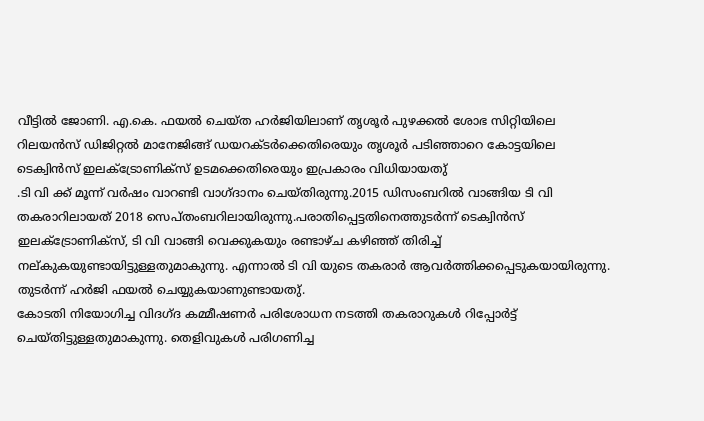വീട്ടിൽ ജോണി. എ.കെ. ഫയൽ ചെയ്ത ഹർജിയിലാണ് തൃശൂർ പുഴക്കൽ ശോഭ സിറ്റിയിലെ റിലയൻസ് ഡിജിറ്റൽ മാനേജിങ്ങ് ഡയറക്ടർക്കെതിരെയും തൃശൂർ പടിഞ്ഞാറെ കോട്ടയിലെ ടെക്വിൻസ് ഇലക്ട്രോണിക്സ് ഉടമക്കെതിരെയും ഇപ്രകാരം വിധിയായതു്
.ടി വി ക്ക് മൂന്ന് വർഷം വാറണ്ടി വാഗ്ദാനം ചെയ്തിരുന്നു.2015 ഡിസംബറിൽ വാങ്ങിയ ടി വി തകരാറിലായത് 2018 സെപ്തംബറിലായിരുന്നു.പരാതിപ്പെട്ടതിനെത്തുടർന്ന് ടെക്വിൻസ് ഇലക്ട്രോണിക്സ്, ടി വി വാങ്ങി വെക്കുകയും രണ്ടാഴ്ച കഴിഞ്ഞ് തിരിച്ച് നല്കുകയുണ്ടായിട്ടുള്ളതുമാകുന്നു. എന്നാൽ ടി വി യുടെ തകരാർ ആവർത്തിക്കപ്പെടുകയായിരുന്നു. തുടർന്ന് ഹർജി ഫയൽ ചെയ്യുകയാണുണ്ടായതു്.
കോടതി നിയോഗിച്ച വിദഗ്ദ കമ്മീഷണർ പരിശോധന നടത്തി തകരാറുകൾ റിപ്പോർട്ട് ചെയ്തിട്ടുള്ളതുമാകുന്നു. തെളിവുകൾ പരിഗണിച്ച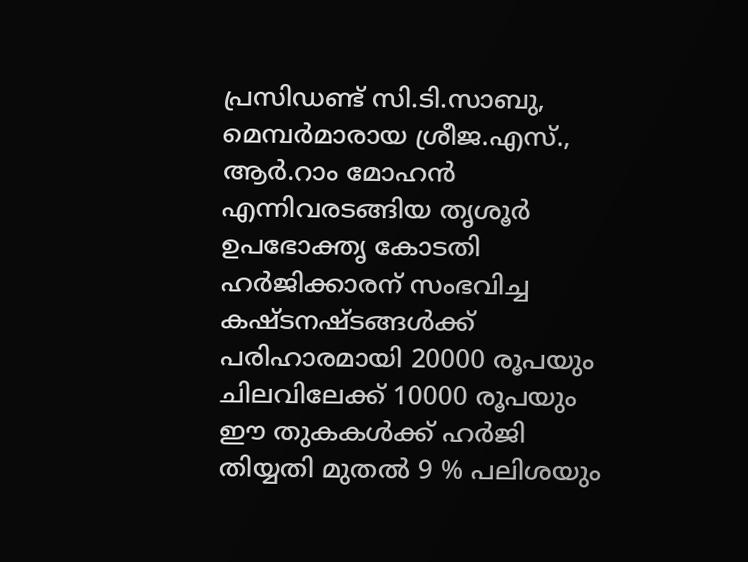പ്രസിഡണ്ട് സി.ടി.സാബു, മെമ്പർമാരായ ശ്രീജ.എസ്., ആർ.റാം മോഹൻ എന്നിവരടങ്ങിയ തൃശൂർ ഉപഭോക്തൃ കോടതി ഹർജിക്കാരന് സംഭവിച്ച കഷ്ടനഷ്ടങ്ങൾക്ക് പരിഹാരമായി 20000 രൂപയും ചിലവിലേക്ക് 10000 രൂപയും ഈ തുകകൾക്ക് ഹർജി തിയ്യതി മുതൽ 9 % പലിശയും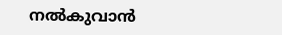നൽകുവാൻ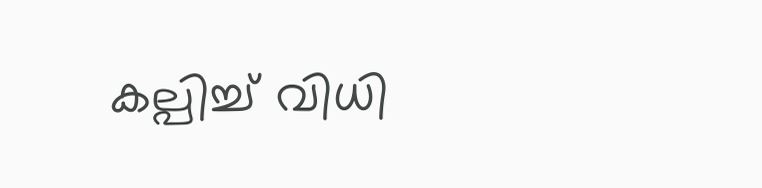കല്പിച്ച് വിധി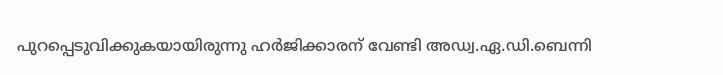പുറപ്പെടുവിക്കുകയായിരുന്നു ഹർജിക്കാരന് വേണ്ടി അഡ്വ.ഏ.ഡി.ബെന്നി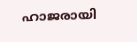ഹാജരായി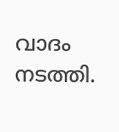വാദം നടത്തി.